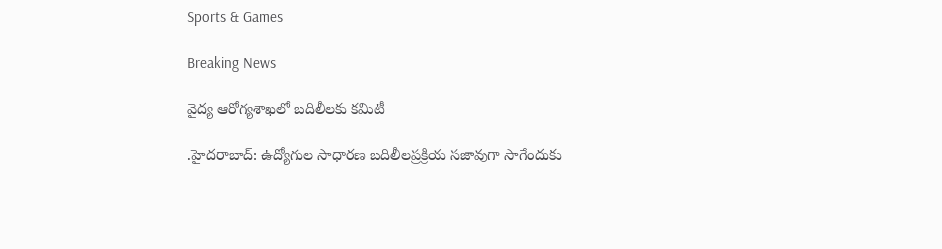Sports & Games

Breaking News

వైద్య ఆరోగ్యశాఖలో బదిలీలకు కమిటీ

.హైదరాబాద్: ఉద్యోగుల సాధారణ బదిలీలప్రక్రియ సజావుగా సాగేందుకు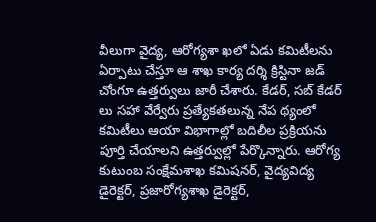వీలుగా వైద్య, ఆరోగ్యశా ఖలో ఏడు కమిటీలను ఏర్పాటు చేస్తూ ఆ శాఖ కార్య దర్శి క్రిస్టినా జడ్ చోంగూ ఉత్తర్వులు జారీ చేశారు. కేడర్, సబ్ కేడర్ లు సహా వేర్వేరు ప్రత్యేకతలున్న నేప థ్యంలో కమిటీలు ఆయా విభాగాల్లో బదిలీల ప్రక్రియను పూర్తి చేయాలని ఉత్తర్వుల్లో పేర్కొన్నారు. ఆరోగ్య కుటుంబ సంక్షేమశాఖ కమిషనర్, వైద్యవిద్య డైరెక్టర్, ప్రజారోగ్యశాఖ డైరెక్టర్,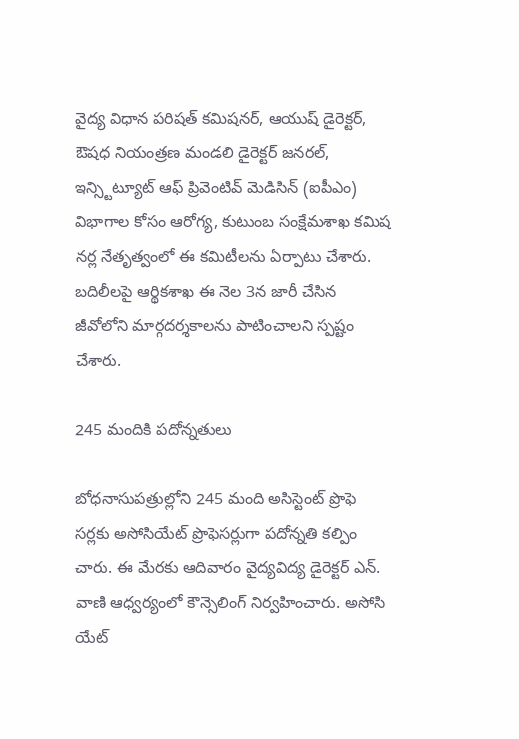వైద్య విధాన పరిషత్ కమిషనర్, ఆయుష్ డైరెక్టర్, ఔషధ నియంత్రణ మండలి డైరెక్టర్ జనరల్, ఇన్స్టిట్యూట్ ఆఫ్ ప్రివెంటివ్ మెడిసిన్ (ఐపీఎం) విభాగాల కోసం ఆరోగ్య, కుటుంబ సంక్షేమశాఖ కమిష నర్ల నేతృత్వంలో ఈ కమిటీలను ఏర్పాటు చేశారు. బదిలీలపై ఆర్థికశాఖ ఈ నెల 3న జారీ చేసిన జీవోలోని మార్గదర్శకాలను పాటించాలని స్పష్టం చేశారు.

245 మందికి పదోన్నతులు

బోధనాసుపత్రుల్లోని 245 మంది అసిస్టెంట్ ప్రొఫె సర్లకు అసోసియేట్ ప్రొఫెసర్లుగా పదోన్నతి కల్పిం చారు. ఈ మేరకు ఆదివారం వైద్యవిద్య డైరెక్టర్ ఎన్. వాణి ఆధ్వర్యంలో కౌన్సెలింగ్ నిర్వహించారు. అసోసి యేట్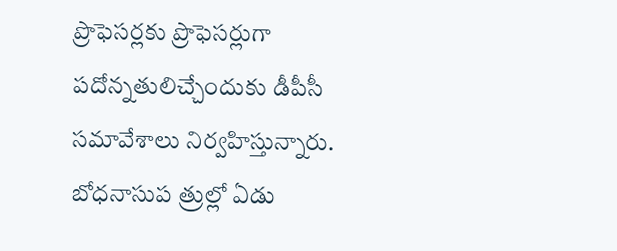ప్రొఫెసర్లకు ప్రొఫెసర్లుగా పదోన్నతులిచ్చేందుకు డీపీసీ సమావేశాలు నిర్వహిస్తున్నారు. బోధనాసుప త్రుల్లో ఏడు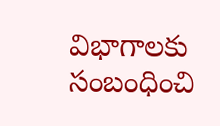విభాగాలకు సంబంధించి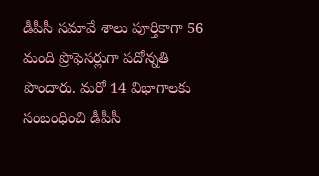డీపీసీ సమావే శాలు పూర్తికాగా 56 మంది ప్రొఫెసర్లుగా పదోన్నతి పొందారు. మరో 14 విభాగాలకు సంబంధించి డీపీసీ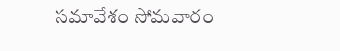సమావేశం సోమవారం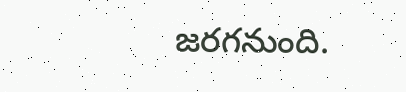జరగనుంది.